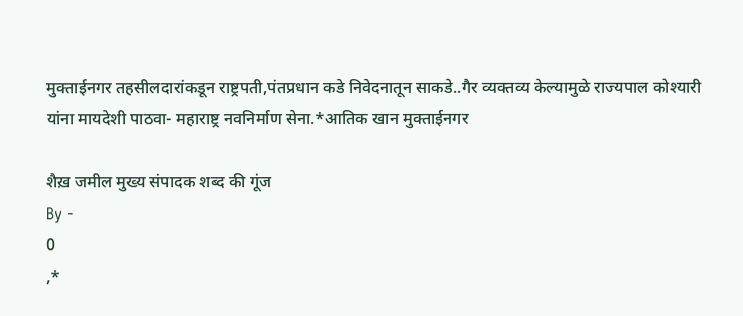मुक्ताईनगर तहसीलदारांकडून राष्ट्रपती,पंतप्रधान कडे निवेदनातून साकडे..गैर व्यक्तव्य केल्यामुळे राज्यपाल कोश्यारी यांना मायदेशी पाठवा- महाराष्ट्र नवनिर्माण सेना.*आतिक खान मुक्ताईनगर

शैख़ जमील मुख्य संपादक शब्द की गूंज
By -
0
,*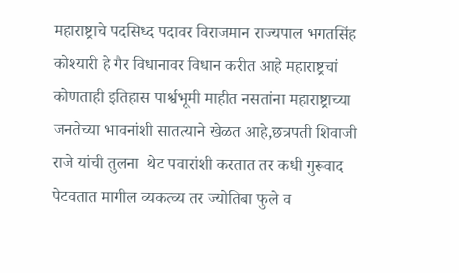महाराष्ट्राचे पदसिध्द पदावर विराजमान राज्यपाल भगतसिंह कोश्यारी हे गैर विधानावर विधान करीत आहे महाराष्ट्रचां कोणताही इतिहास पार्श्वभूमी माहीत नसतांना महाराष्ट्राच्या जनतेच्या भावनांशी सातत्याने खेळत आहे,छत्रपती शिवाजी राजे यांची तुलना  थेट पवारांशी करतात तर कधी गुरूवाद पेटवतात मागील व्यकत्व्य तर ज्योतिबा फुले व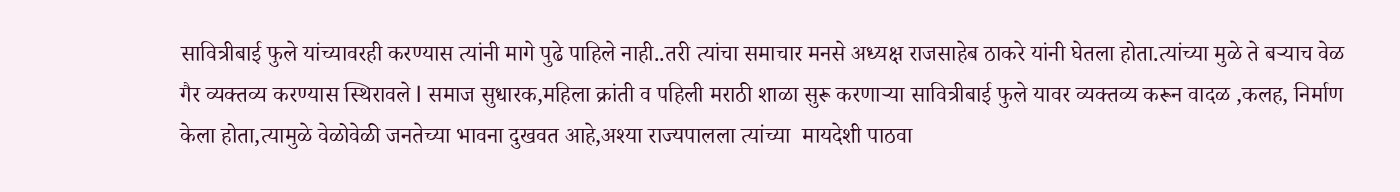सावित्रीबाई फुले यांच्यावरही करण्यास त्यांनी मागे पुढे पाहिले नाही..तरी त्यांचा समाचार मनसे अध्यक्ष राजसाहेब ठाकरे यांनी घेतला होता.त्यांच्या मुळे ते बऱ्याच वेळ गैर व्यक्तव्य करण्यास स्थिरावले l समाज सुधारक,महिला क्रांती व पहिली मराठी शाळा सुरू करणाऱ्या सावित्रीबाई फुले यावर व्यक्तव्य करून वादळ ,कलह, निर्माण केला होता,त्यामुळे वेळोवेळी जनतेच्या भावना दुखवत आहे,अश्या राज्यपालला त्यांच्या  मायदेशी पाठवा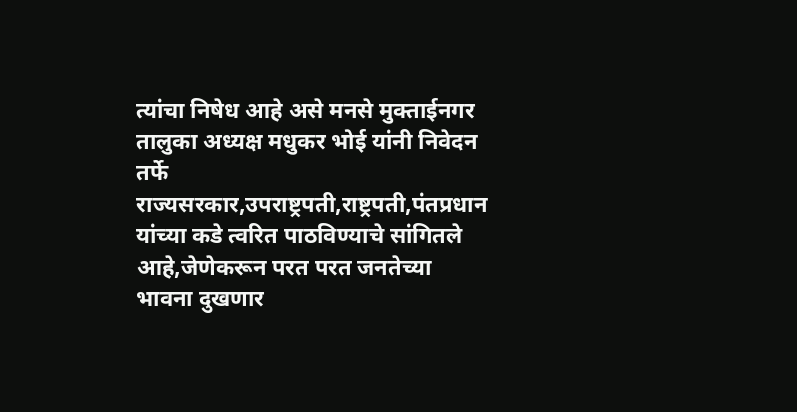त्यांचा निषेध आहे असे मनसे मुक्ताईनगर तालुका अध्यक्ष मधुकर भोई यांनी निवेदन तर्फे राज्यसरकार,उपराष्ट्रपती,राष्ट्रपती,पंतप्रधान यांच्या कडे त्वरित पाठविण्याचे सांगितले आहे,जेणेकरून परत परत जनतेच्या भावना दुखणार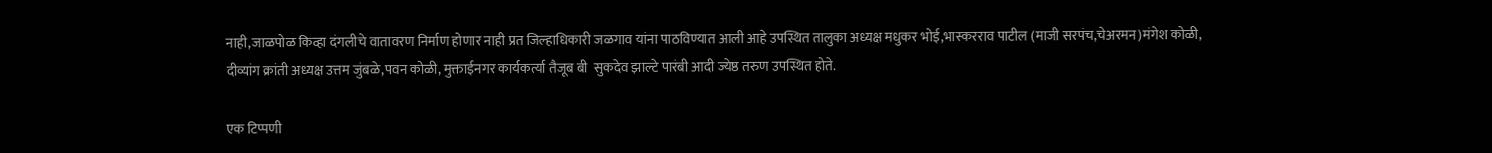नाही,जाळपोळ किव्हा दंगलीचे वातावरण निर्माण होणार नाही प्रत जिल्हाधिकारी जळगाव यांना पाठविण्यात आली आहे उपस्थित तालुका अध्यक्ष मधुकर भोई,भास्करराव पाटील (माजी सरपंच,चेअरमन)मंगेश कोळी, दीव्यांग क्रांती अध्यक्ष उत्तम जुंबळे,पवन कोळी, मुक्ताईनगर कार्यकर्त्या तैजूब बी  सुकदेव झाल्टे पारंबी आदी ज्येष्ठ तरुण उपस्थित होते.

एक टिप्पणी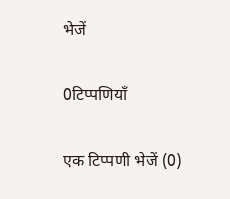भेजें

0टिप्पणियाँ

एक टिप्पणी भेजें (0)